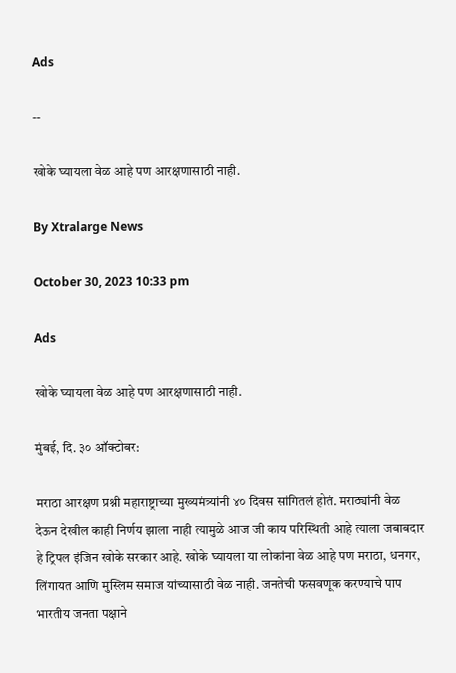Ads

--

खोके घ्यायला वेळ आहे पण आरक्षणासाठी नाही.

By Xtralarge News

October 30, 2023 10:33 pm

Ads

खोके घ्यायला वेळ आहे पण आरक्षणासाठी नाही.

मुंबई, दि. ३० ऑक्टोबर:

मराठा आरक्षण प्रश्नी महाराष्ट्राच्या मुख्यमंत्र्यांनी ४० दिवस सांगितलं होतं. मराठ्यांनी वेळ देऊन देखील काही निर्णय झाला नाही त्यामुळे आज जी काय परिस्थिती आहे त्याला जबाबदार हे ट्रिपल इंजिन खोके सरकार आहे. खोके घ्यायला या लोकांना वेळ आहे पण मराठा, धनगर, लिंगायत आणि मुस्लिम समाज यांच्यासाठी वेळ नाही. जनतेची फसवणूक करण्याचे पाप भारतीय जनता पक्षाने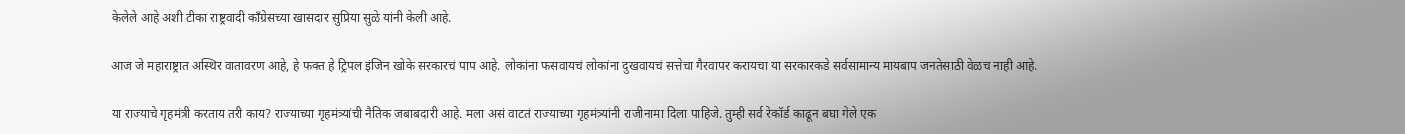केलेले आहे अशी टीका राष्ट्रवादी काँग्रेसच्या खासदार सुप्रिया सुळे यांनी केली आहे.

आज जे महाराष्ट्रात अस्थिर वातावरण आहे, हे फक्त हे ट्रिपल इंजिन खोके सरकारचं पाप आहे. लोकांना फसवायचं लोकांना दुखवायचं सत्तेचा गैरवापर करायचा या सरकारकडे सर्वसामान्य मायबाप जनतेसाठी वेळच नाही आहे.

या राज्याचे गृहमंत्री करताय तरी काय? राज्याच्या गृहमंत्र्यांची नैतिक जबाबदारी आहे. मला असं वाटतं राज्याच्या गृहमंत्र्यांनी राजीनामा दिला पाहिजे. तुम्ही सर्व रेकॉर्ड काढून बघा गेले एक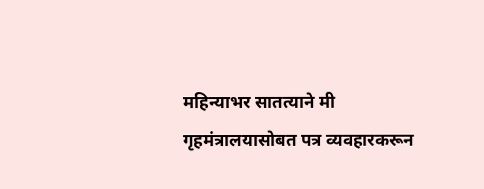महिन्याभर सातत्याने मी गृहमंत्रालयासोबत पत्र व्यवहारकरून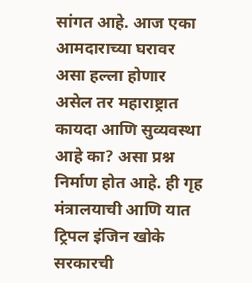सांगत आहे. आज एका आमदाराच्या घरावर असा हल्ला होणार असेल तर महाराष्ट्रात कायदा आणि सुव्यवस्था आहे का? असा प्रश्न निर्माण होत आहे. ही गृह मंत्रालयाची आणि यात ट्रिपल इंजिन खोके सरकारची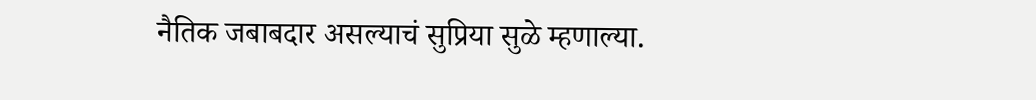नैतिक जबाबदार असल्याचं सुप्रिया सुळे म्हणाल्या.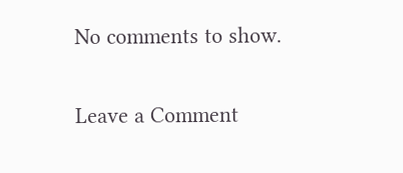No comments to show.

Leave a Comment